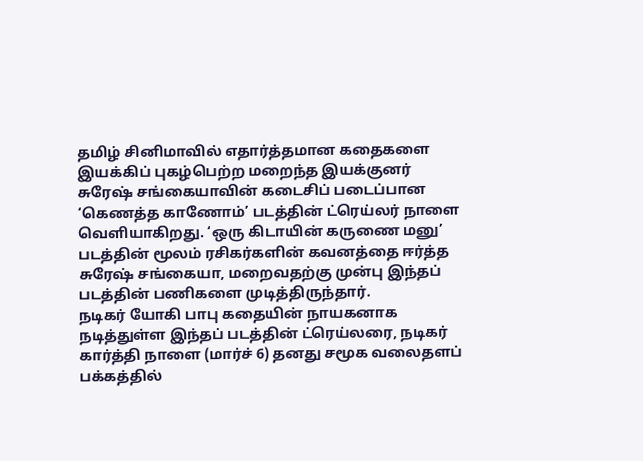தமிழ் சினிமாவில் எதார்த்தமான கதைகளை இயக்கிப் புகழ்பெற்ற மறைந்த இயக்குனர் சுரேஷ் சங்கையாவின் கடைசிப் படைப்பான ‘கெணத்த காணோம்’ படத்தின் ட்ரெய்லர் நாளை வெளியாகிறது. ‘ஒரு கிடாயின் கருணை மனு’ படத்தின் மூலம் ரசிகர்களின் கவனத்தை ஈர்த்த சுரேஷ் சங்கையா, மறைவதற்கு முன்பு இந்தப் படத்தின் பணிகளை முடித்திருந்தார்.
நடிகர் யோகி பாபு கதையின் நாயகனாக நடித்துள்ள இந்தப் படத்தின் ட்ரெய்லரை, நடிகர் கார்த்தி நாளை (மார்ச் 6) தனது சமூக வலைதளப் பக்கத்தில்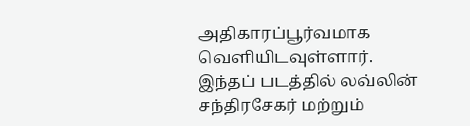அதிகாரப்பூர்வமாக வெளியிடவுள்ளார்.
இந்தப் படத்தில் லவ்லின் சந்திரசேகர் மற்றும்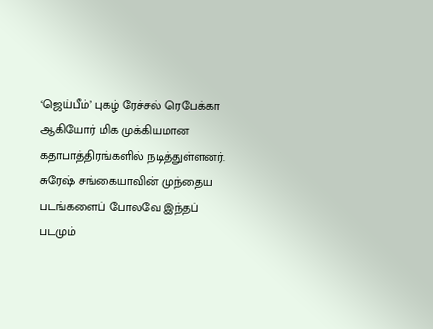‘ஜெய்பீம்’ புகழ் ரேச்சல் ரெபேக்கா ஆகியோர் மிக முக்கியமான கதாபாத்திரங்களில் நடித்துள்ளனர். சுரேஷ் சங்கையாவின் முந்தைய படங்களைப் போலவே இந்தப் படமும்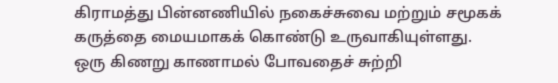கிராமத்து பின்னணியில் நகைச்சுவை மற்றும் சமூகக் கருத்தை மையமாகக் கொண்டு உருவாகியுள்ளது.
ஒரு கிணறு காணாமல் போவதைச் சுற்றி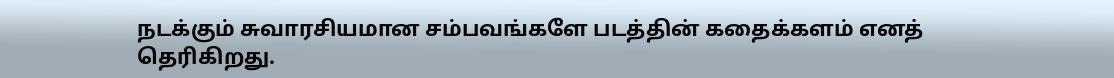நடக்கும் சுவாரசியமான சம்பவங்களே படத்தின் கதைக்களம் எனத் தெரிகிறது.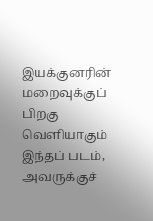இயக்குனரின் மறைவுக்குப் பிறகு வெளியாகும் இந்தப் படம், அவருக்குச்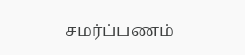சமர்ப்பணம்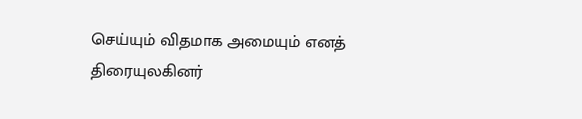செய்யும் விதமாக அமையும் எனத் திரையுலகினர்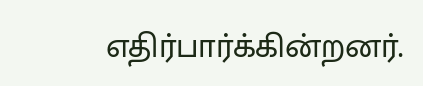எதிர்பார்க்கின்றனர்.